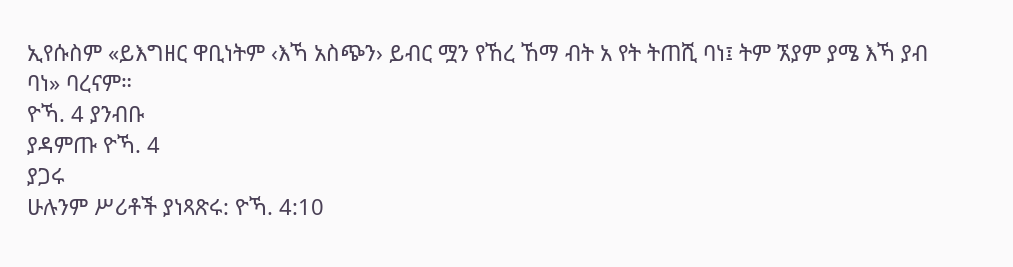ኢየሱስም «ይእግዘር ዋቢነትም ‹እኻ አስጭን› ይብር ሟን የኸረ ኸማ ብት አ የት ትጠሺ ባነ፤ ትም ኧያም ያሜ እኻ ያብ ባነ» ባረናም።
ዮኻ. 4 ያንብቡ
ያዳምጡ ዮኻ. 4
ያጋሩ
ሁሉንም ሥሪቶች ያነጻጽሩ: ዮኻ. 4:10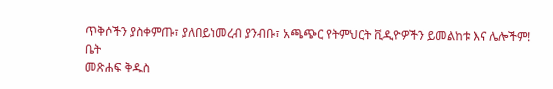ጥቅሶችን ያስቀምጡ፣ ያለበይነመረብ ያንብቡ፣ አጫጭር የትምህርት ቪዲዮዎችን ይመልከቱ እና ሌሎችም!
ቤት
መጽሐፍ ቅዱስ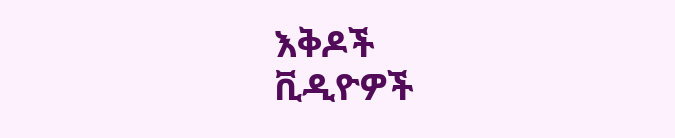እቅዶች
ቪዲዮዎች